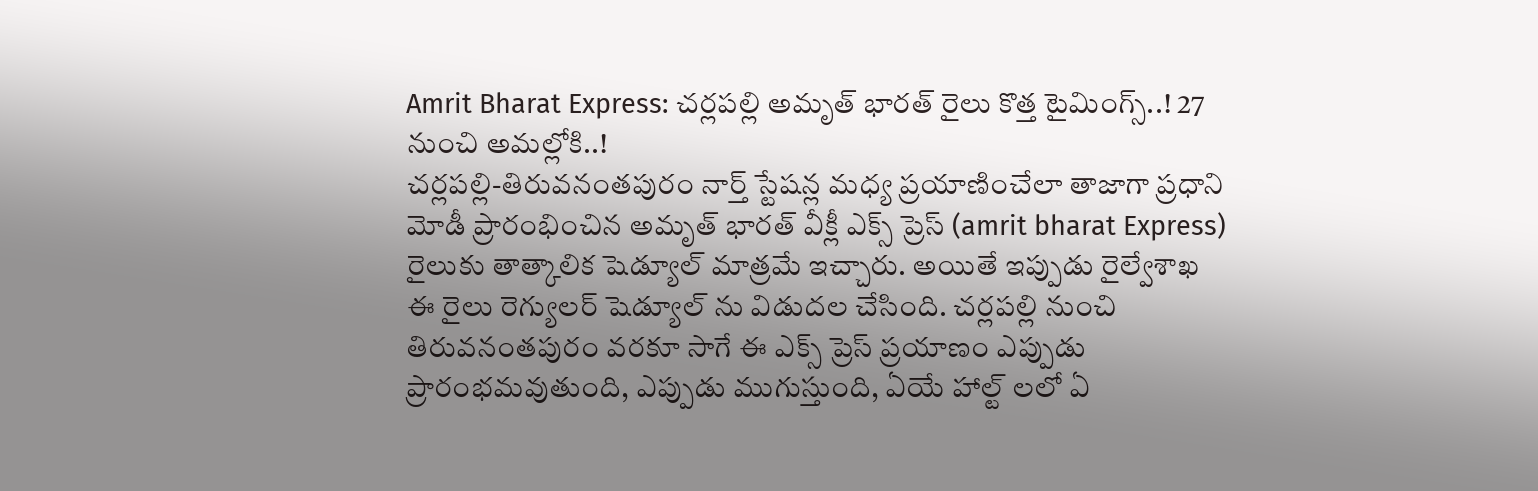Amrit Bharat Express: చర్లపల్లి అమృత్ భారత్ రైలు కొత్త టైమింగ్స్..! 27 నుంచి అమల్లోకి..!
చర్లపల్లి-తిరువనంతపురం నార్త్ స్టేషన్ల మధ్య ప్రయాణించేలా తాజాగా ప్రధాని మోడీ ప్రారంభించిన అమృత్ భారత్ వీక్లీ ఎక్స్ ప్రెస్ (amrit bharat Express) రైలుకు తాత్కాలిక షెడ్యూల్ మాత్రమే ఇచ్చారు. అయితే ఇప్పుడు రైల్వేశాఖ ఈ రైలు రెగ్యులర్ షెడ్యూల్ ను విడుదల చేసింది. చర్లపల్లి నుంచి తిరువనంతపురం వరకూ సాగే ఈ ఎక్స్ ప్రెస్ ప్రయాణం ఎప్పుడు ప్రారంభమవుతుంది, ఎప్పుడు ముగుస్తుంది, ఏయే హాల్ట్ లలో ఏ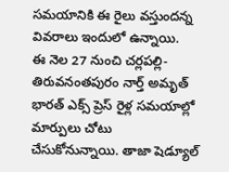సమయానికి ఈ రైలు వస్తుందన్న వివరాలు ఇందులో ఉన్నాయి.
ఈ నెల 27 నుంచి చర్లపల్లి-తిరువనంతపురం నార్త్ అమృత్ భారత్ ఎక్స్ ప్రెస్ రైళ్ల సమయాల్లో మార్పులు చోటు చేసుకోనున్నాయి. తాజా షెడ్యూల్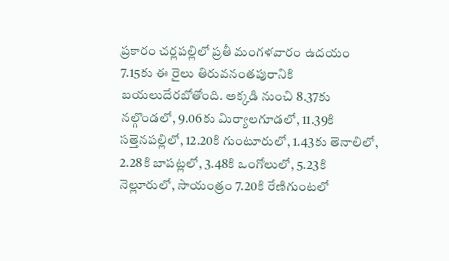ప్రకారం చర్లపల్లిలో ప్రతీ మంగళవారం ఉదయం 7.15కు ఈ రైలు తిరువనంతపురానికి బయలుదేరబోతోంది. అక్కడి నుంచి 8.37కు నల్గొండలో, 9.06కు మిర్యాలగూడలో, 11.39కి సత్తెనపల్లిలో, 12.20కి గుంటూరులో, 1.43కు తెనాలిలో, 2.28కి బాపట్లలో, 3.48కి ఒంగోలులో, 5.23కి నెల్లూరులో, సాయంత్రం 7.20కి రేణిగుంటలో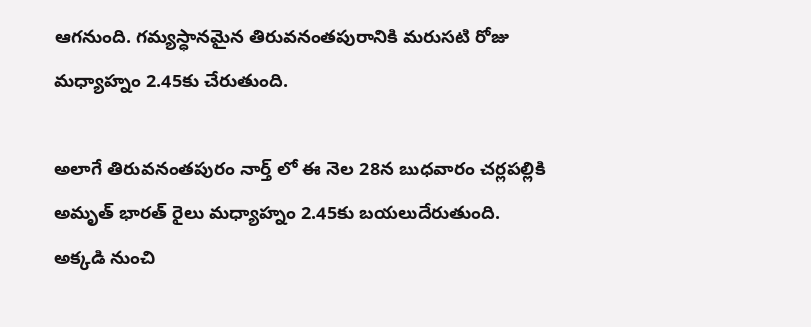ఆగనుంది. గమ్యస్ధానమైన తిరువనంతపురానికి మరుసటి రోజు మధ్యాహ్నం 2.45కు చేరుతుంది.

అలాగే తిరువనంతపురం నార్త్ లో ఈ నెల 28న బుధవారం చర్లపల్లికి అమృత్ భారత్ రైలు మధ్యాహ్నం 2.45కు బయలుదేరుతుంది. అక్కడి నుంచి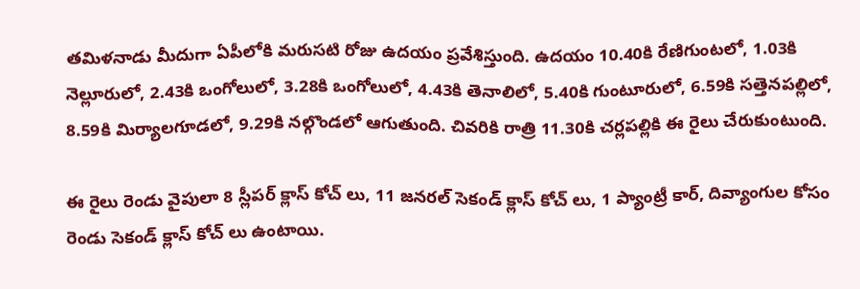తమిళనాడు మీదుగా ఏపీలోకి మరుసటి రోజు ఉదయం ప్రవేశిస్తుంది. ఉదయం 10.40కి రేణిగుంటలో, 1.03కి నెల్లూరులో, 2.43కి ఒంగోలులో, 3.28కి ఒంగోలులో, 4.43కి తెనాలిలో, 5.40కి గుంటూరులో, 6.59కి సత్తెనపల్లిలో, 8.59కి మిర్యాలగూడలో, 9.29కి నల్గొండలో ఆగుతుంది. చివరికి రాత్రి 11.30కి చర్లపల్లికి ఈ రైలు చేరుకుంటుంది.

ఈ రైలు రెండు వైపులా 8 స్లీపర్ క్లాస్ కోచ్ లు, 11 జనరల్ సెకండ్ క్లాస్ కోచ్ లు, 1 ప్యాంట్రీ కార్, దివ్యాంగుల కోసం రెండు సెకండ్ క్లాస్ కోచ్ లు ఉంటాయి.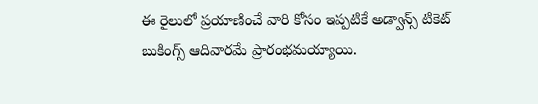ఈ రైలులో ప్రయాణించే వారి కోసం ఇప్పటికే అడ్వాన్స్ టికెట్ బుకింగ్స్ ఆదివారమే ప్రారంభమయ్యాయి.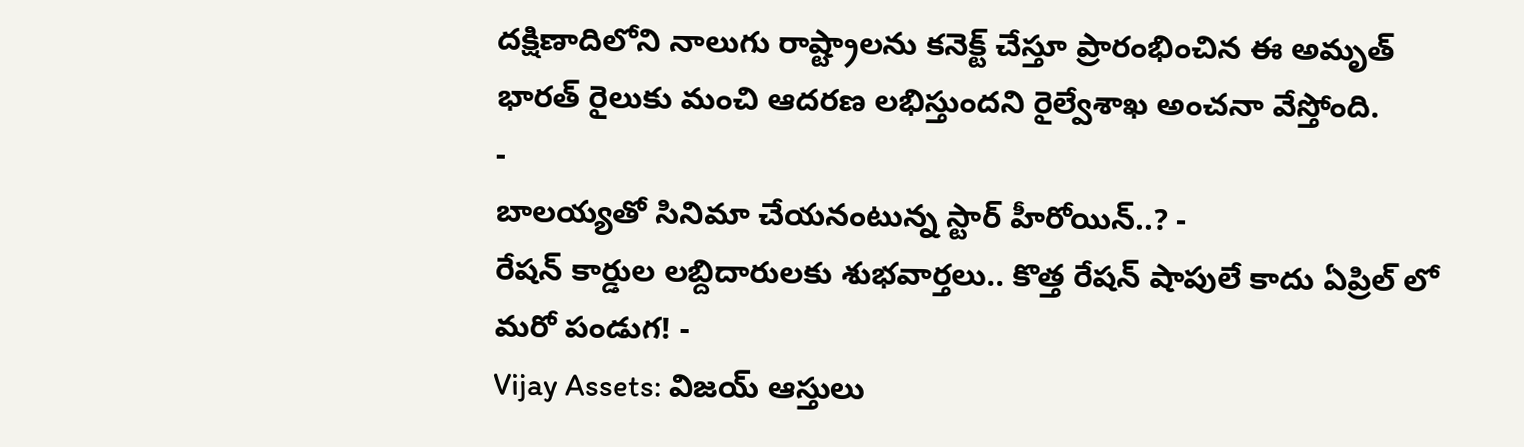దక్షిణాదిలోని నాలుగు రాష్ట్రాలను కనెక్ట్ చేస్తూ ప్రారంభించిన ఈ అమృత్ భారత్ రైలుకు మంచి ఆదరణ లభిస్తుందని రైల్వేశాఖ అంచనా వేస్తోంది.
-
బాలయ్యతో సినిమా చేయనంటున్న స్టార్ హీరోయిన్..? -
రేషన్ కార్డుల లబ్దిదారులకు శుభవార్తలు.. కొత్త రేషన్ షాపులే కాదు ఏప్రిల్ లో మరో పండుగ! -
Vijay Assets: విజయ్ ఆస్తులు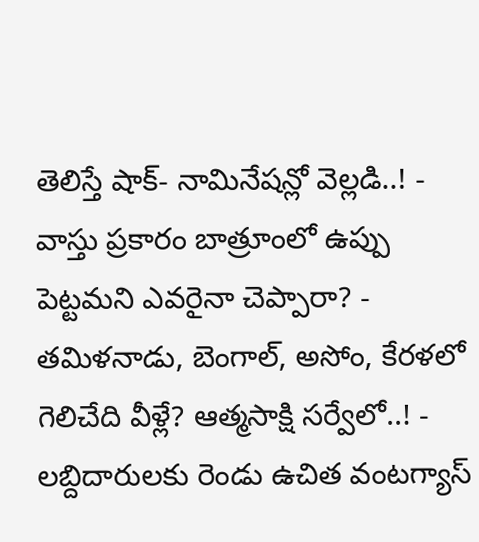తెలిస్తే షాక్- నామినేషన్లో వెల్లడి..! -
వాస్తు ప్రకారం బాత్రూంలో ఉప్పు పెట్టమని ఎవరైనా చెప్పారా? -
తమిళనాడు, బెంగాల్, అసోం, కేరళలో గెలిచేది వీళ్లే? ఆత్మసాక్షి సర్వేలో..! -
లబ్దిదారులకు రెండు ఉచిత వంటగ్యాస్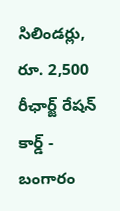సిలిండర్లు, రూ. 2,500 రీఛార్జ్ రేషన్ కార్డ్ -
బంగారం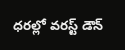ధరల్లో వరస్ట్ డౌన్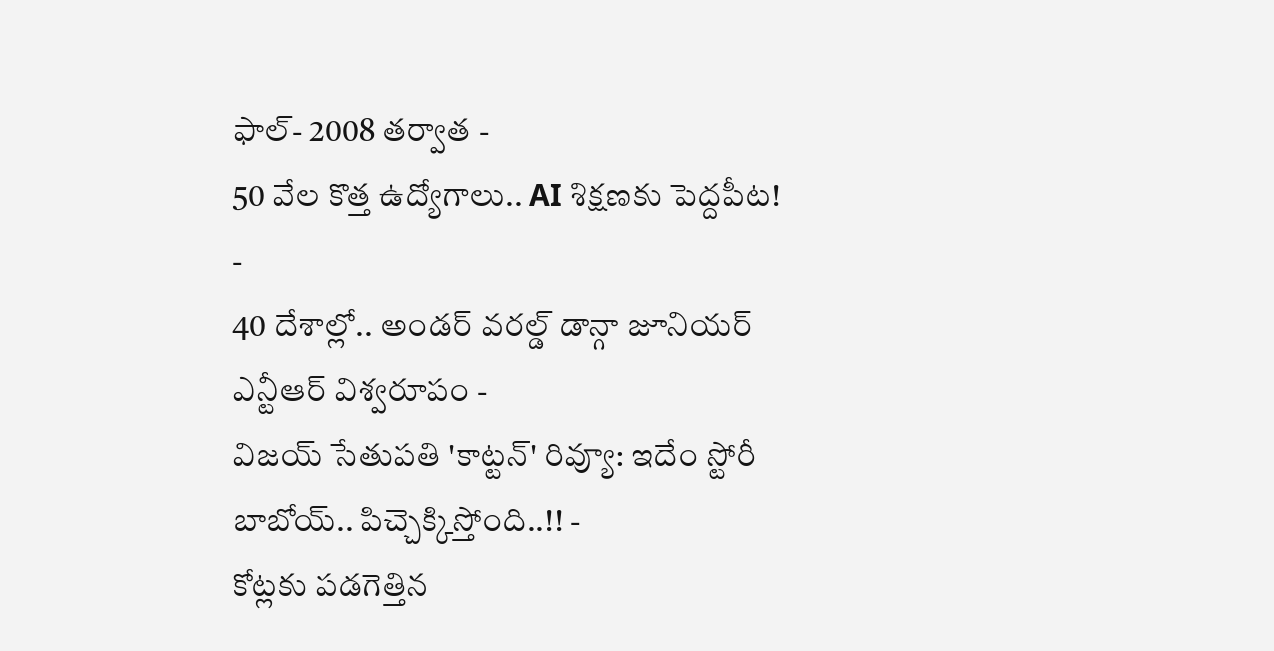ఫాల్- 2008 తర్వాత -
50 వేల కొత్త ఉద్యోగాలు.. AI శిక్షణకు పెద్దపీట! -
40 దేశాల్లో.. అండర్ వరల్డ్ డాన్గా జూనియర్ ఎన్టీఆర్ విశ్వరూపం -
విజయ్ సేతుపతి 'కాట్టన్' రివ్యూ: ఇదేం స్టోరీ బాబోయ్.. పిచ్చెక్కిస్తోంది..!! -
కోట్లకు పడగెత్తిన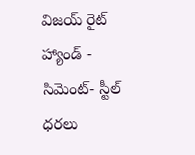విజయ్ రైట్ హ్యాండ్ -
సిమెంట్- స్టీల్ ధరలు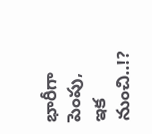భారీగా పెంపు, ఇక నుంచి..!?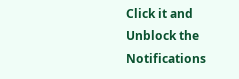Click it and Unblock the Notifications